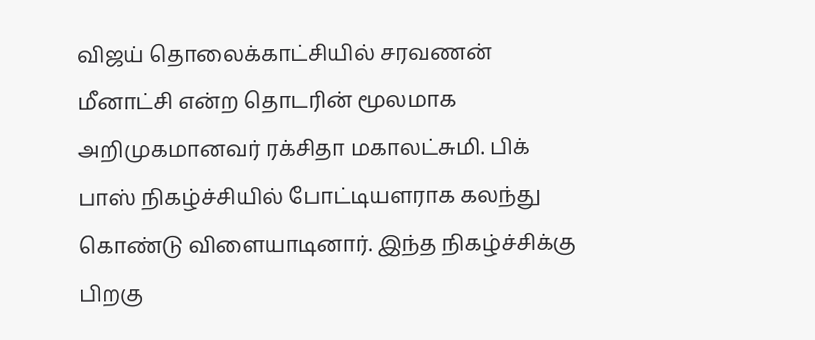விஜய் தொலைக்காட்சியில் சரவணன் மீனாட்சி என்ற தொடரின் மூலமாக அறிமுகமானவர் ரக்சிதா மகாலட்சுமி. பிக் பாஸ் நிகழ்ச்சியில் போட்டியளராக கலந்து கொண்டு விளையாடினார். இந்த நிகழ்ச்சிக்கு பிறகு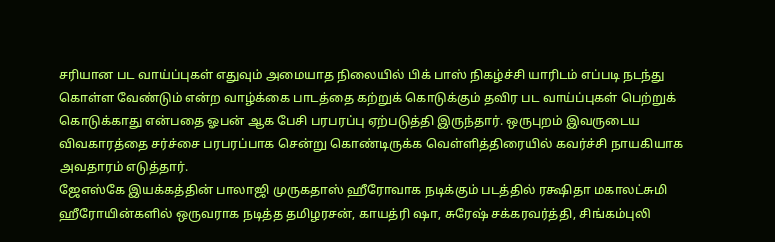சரியான பட வாய்ப்புகள் எதுவும் அமையாத நிலையில் பிக் பாஸ் நிகழ்ச்சி யாரிடம் எப்படி நடந்து கொள்ள வேண்டும் என்ற வாழ்க்கை பாடத்தை கற்றுக் கொடுக்கும் தவிர பட வாய்ப்புகள் பெற்றுக் கொடுக்காது என்பதை ஓபன் ஆக பேசி பரபரப்பு ஏற்படுத்தி இருந்தார். ஒருபுறம் இவருடைய விவகாரத்தை சர்ச்சை பரபரப்பாக சென்று கொண்டிருக்க வெள்ளித்திரையில் கவர்ச்சி நாயகியாக அவதாரம் எடுத்தார்.
ஜேஎஸ்கே இயக்கத்தின் பாலாஜி முருகதாஸ் ஹீரோவாக நடிக்கும் படத்தில் ரக்ஷிதா மகாலட்சுமி ஹீரோயின்களில் ஒருவராக நடித்த தமிழரசன், காயத்ரி ஷா, சுரேஷ் சக்கரவர்த்தி, சிங்கம்புலி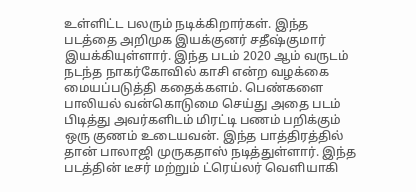உள்ளிட்ட பலரும் நடிக்கிறார்கள். இந்த படத்தை அறிமுக இயக்குனர் சதீஷ்குமார் இயக்கியுள்ளார். இந்த படம் 2020 ஆம் வருடம் நடந்த நாகர்கோவில் காசி என்ற வழக்கை மையப்படுத்தி கதைக்களம். பெண்களை பாலியல் வன்கொடுமை செய்து அதை படம் பிடித்து அவர்களிடம் மிரட்டி பணம் பறிக்கும் ஒரு குணம் உடையவன். இந்த பாத்திரத்தில் தான் பாலாஜி முருகதாஸ் நடித்துள்ளார். இந்த படத்தின் டீசர் மற்றும் ட்ரெய்லர் வெளியாகி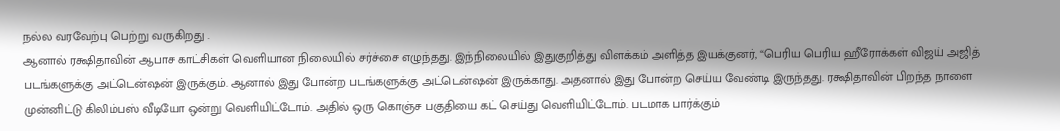நல்ல வரவேற்பு பெற்று வருகிறது .
ஆனால் ரக்ஷிதாவின் ஆபாச காட்சிகள் வெளியான நிலையில் சர்ச்சை எழுந்தது. இந்நிலையில் இதுகுறித்து விளக்கம் அளித்த இயக்குனர், “பெரிய பெரிய ஹீரோக்கள் விஜய் அஜித் படங்களுக்கு அட்டென்ஷன் இருக்கும். ஆனால் இது போன்ற படங்களுக்கு அட்டென்ஷன் இருக்காது. அதனால் இது போன்ற செய்ய வேண்டி இருந்தது. ரக்ஷிதாவின் பிறந்த நாளை முன்னிட்டு கிலிம்பஸ் வீடியோ ஒன்று வெளியிட்டோம். அதில் ஒரு கொஞ்ச பகுதியை கட் செய்து வெளியிட்டோம். படமாக பார்க்கும்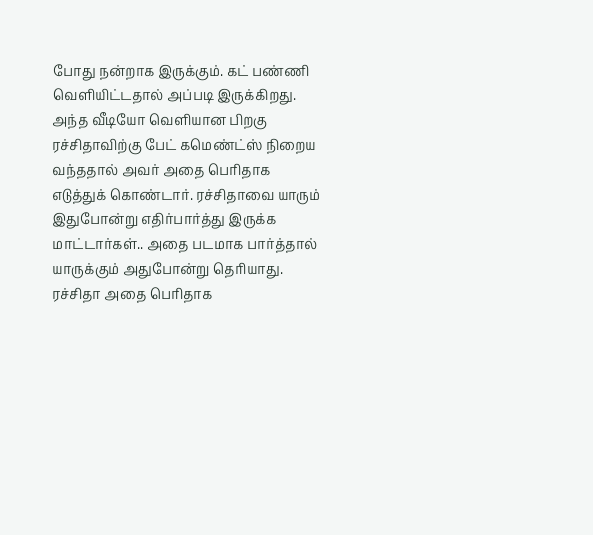போது நன்றாக இருக்கும். கட் பண்ணி வெளியிட்டதால் அப்படி இருக்கிறது.
அந்த வீடியோ வெளியான பிறகு ரச்சிதாவிற்கு பேட் கமெண்ட்ஸ் நிறைய வந்ததால் அவர் அதை பெரிதாக எடுத்துக் கொண்டார். ரச்சிதாவை யாரும் இதுபோன்று எதிர்பார்த்து இருக்க மாட்டார்கள்.. அதை படமாக பார்த்தால் யாருக்கும் அதுபோன்று தெரியாது. ரச்சிதா அதை பெரிதாக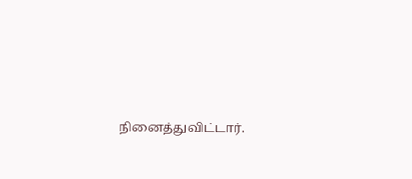நினைத்துவிட்டார்.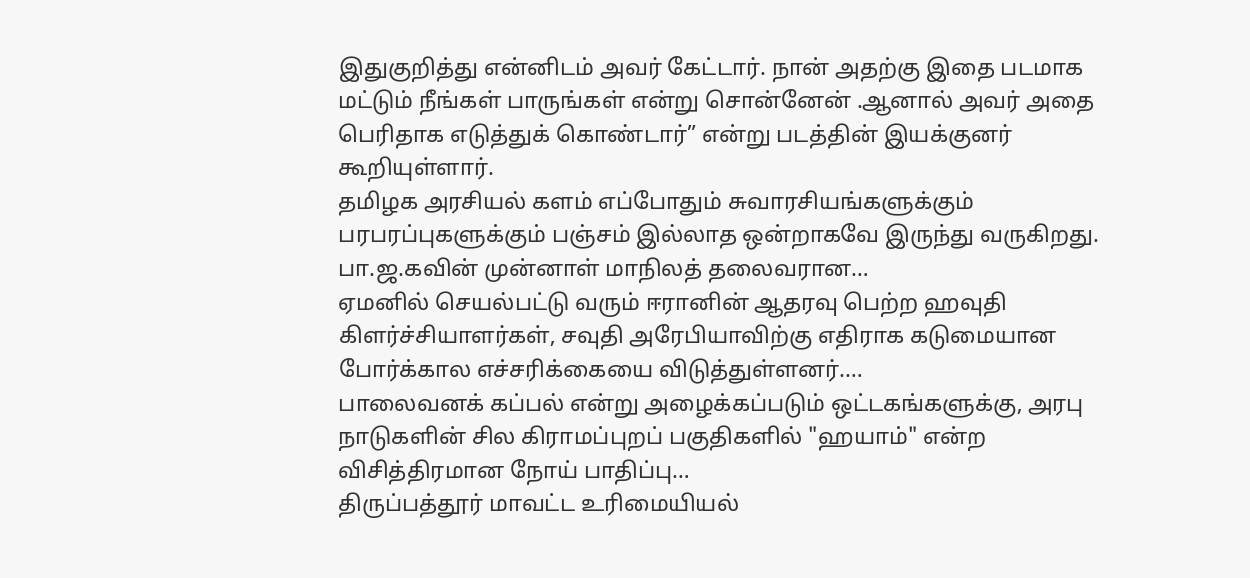இதுகுறித்து என்னிடம் அவர் கேட்டார். நான் அதற்கு இதை படமாக மட்டும் நீங்கள் பாருங்கள் என்று சொன்னேன் .ஆனால் அவர் அதை பெரிதாக எடுத்துக் கொண்டார்” என்று படத்தின் இயக்குனர் கூறியுள்ளார்.
தமிழக அரசியல் களம் எப்போதும் சுவாரசியங்களுக்கும் பரபரப்புகளுக்கும் பஞ்சம் இல்லாத ஒன்றாகவே இருந்து வருகிறது. பா.ஜ.கவின் முன்னாள் மாநிலத் தலைவரான…
ஏமனில் செயல்பட்டு வரும் ஈரானின் ஆதரவு பெற்ற ஹவுதி கிளர்ச்சியாளர்கள், சவுதி அரேபியாவிற்கு எதிராக கடுமையான போர்க்கால எச்சரிக்கையை விடுத்துள்ளனர்.…
பாலைவனக் கப்பல் என்று அழைக்கப்படும் ஒட்டகங்களுக்கு, அரபு நாடுகளின் சில கிராமப்புறப் பகுதிகளில் "ஹயாம்" என்ற விசித்திரமான நோய் பாதிப்பு…
திருப்பத்தூர் மாவட்ட உரிமையியல்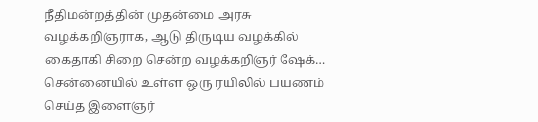நீதிமன்றத்தின் முதன்மை அரசு வழக்கறிஞராக, ஆடு திருடிய வழக்கில் கைதாகி சிறை சென்ற வழக்கறிஞர் ஷேக்…
சென்னையில் உள்ள ஒரு ரயிலில் பயணம் செய்த இளைஞர்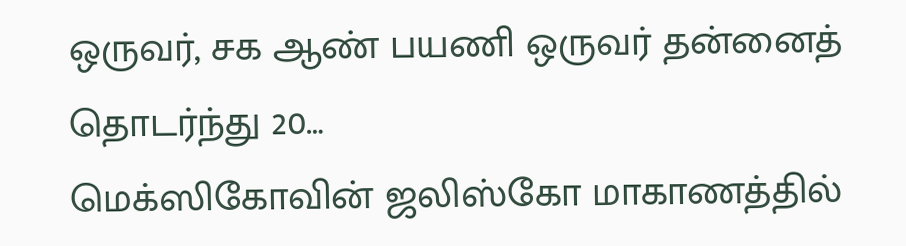ஒருவர், சக ஆண் பயணி ஒருவர் தன்னைத் தொடர்ந்து 20…
மெக்ஸிகோவின் ஜலிஸ்கோ மாகாணத்தில்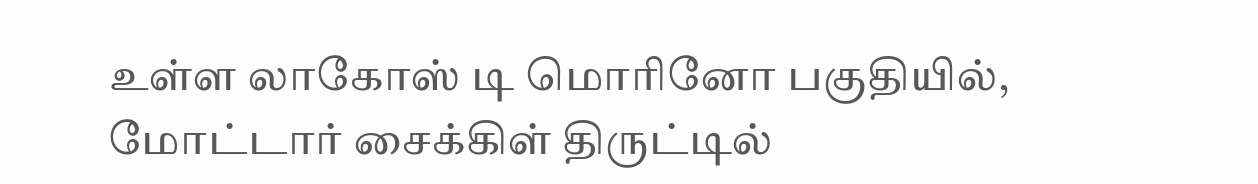உள்ள லாகோஸ் டி மொரினோ பகுதியில், மோட்டார் சைக்கிள் திருட்டில்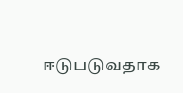ஈடுபடுவதாக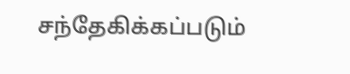சந்தேகிக்கப்படும்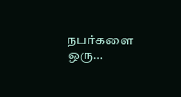நபர்களை ஒரு…